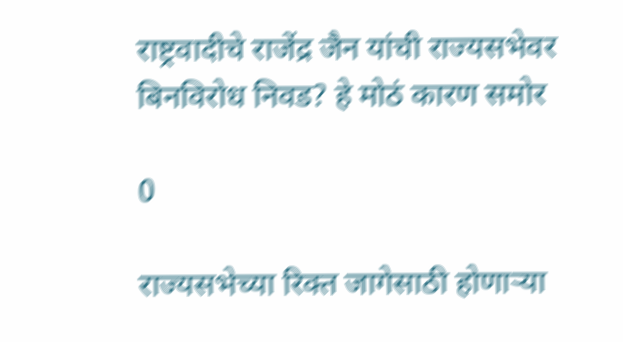राष्ट्रवादीचे राजेंद्र जैन यांची राज्यसभेवर बिनविरोध निवड? हे मोठं कारण समोर

0

राज्यसभेच्या रिक्त जागेसाठी होणाऱ्या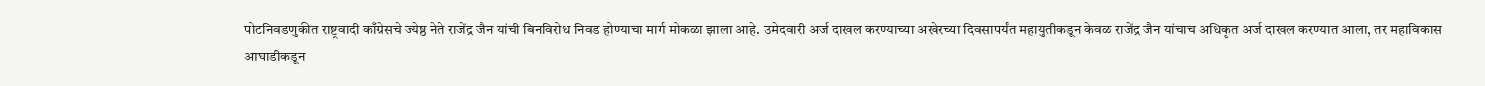पोटनिवडणुकीत राष्ट्रवादी काँग्रेसचे ज्येष्ठ नेते राजेंद्र जैन यांची बिनविरोध निवड होण्याचा मार्ग मोकळा झाला आहे. उमेदवारी अर्ज दाखल करण्याच्या अखेरच्या दिवसापर्यंत महायुतीकडून केवळ राजेंद्र जैन यांचाच अधिकृत अर्ज दाखल करण्यात आला, तर महाविकास आघाडीकडून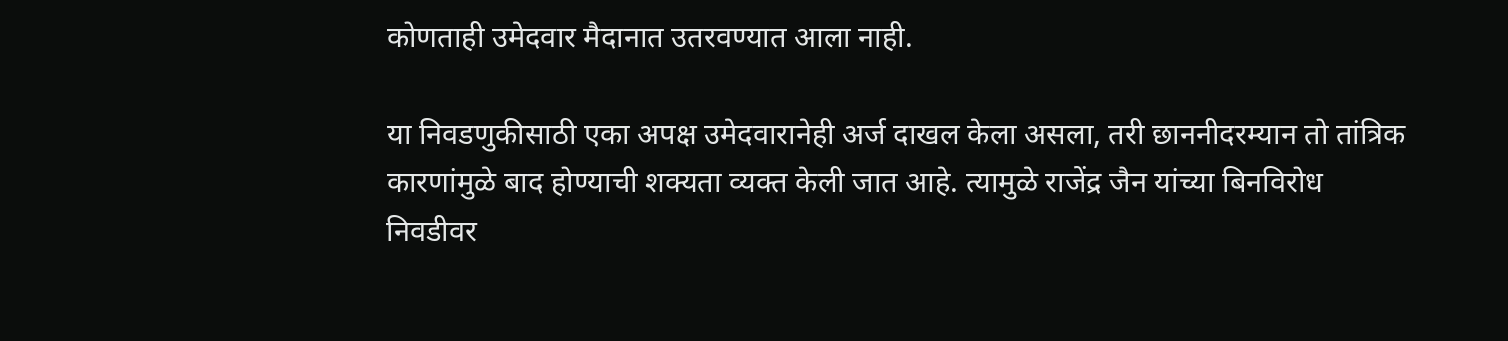कोणताही उमेदवार मैदानात उतरवण्यात आला नाही.

या निवडणुकीसाठी एका अपक्ष उमेदवारानेही अर्ज दाखल केला असला, तरी छाननीदरम्यान तो तांत्रिक कारणांमुळे बाद होण्याची शक्यता व्यक्त केली जात आहे. त्यामुळे राजेंद्र जैन यांच्या बिनविरोध निवडीवर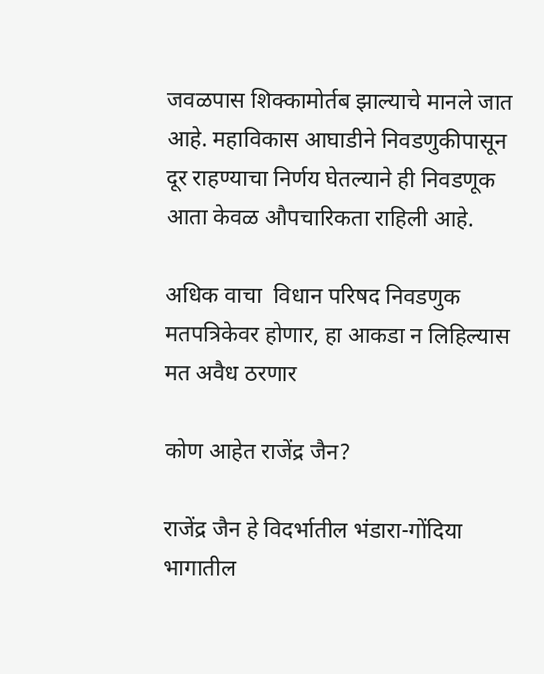जवळपास शिक्कामोर्तब झाल्याचे मानले जात आहे. महाविकास आघाडीने निवडणुकीपासून दूर राहण्याचा निर्णय घेतल्याने ही निवडणूक आता केवळ औपचारिकता राहिली आहे.

अधिक वाचा  विधान परिषद निवडणुक मतपत्रिकेवर होणार, हा आकडा न लिहिल्यास मत अवैध ठरणार

कोण आहेत राजेंद्र जैन?

राजेंद्र जैन हे विदर्भातील भंडारा-गोंदिया भागातील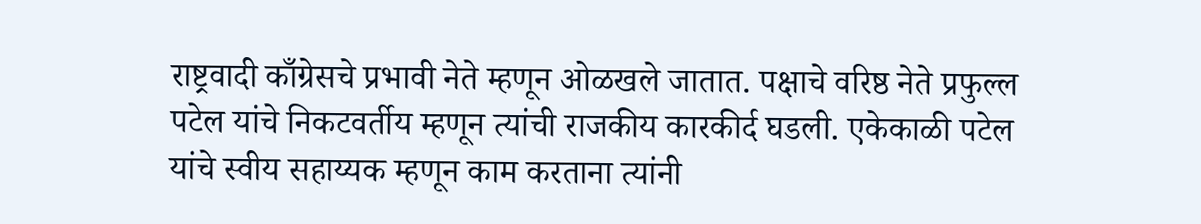राष्ट्रवादी काँग्रेसचे प्रभावी नेते म्हणून ओळखले जातात. पक्षाचे वरिष्ठ नेते प्रफुल्ल पटेल यांचे निकटवर्तीय म्हणून त्यांची राजकीय कारकीर्द घडली. एकेकाळी पटेल यांचे स्वीय सहाय्यक म्हणून काम करताना त्यांनी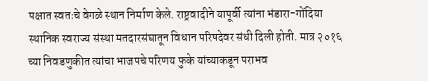पक्षात स्वतःचे वेगळे स्थान निर्माण केले. राष्ट्रवादीने यापूर्वी त्यांना भंडारा-गोंदिया स्थानिक स्वराज्य संस्था मतदारसंघातून विधान परिषदेवर संधी दिली होती. मात्र २०१६ च्या निवडणुकीत त्यांचा भाजपचे परिणय फुके यांच्याकडून पराभव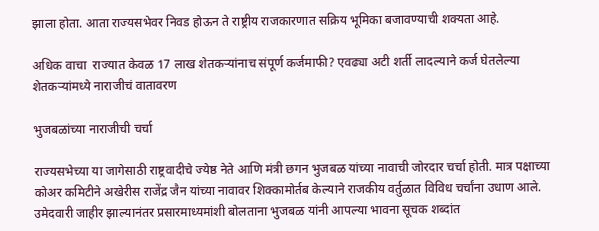झाला होता. आता राज्यसभेवर निवड होऊन ते राष्ट्रीय राजकारणात सक्रिय भूमिका बजावण्याची शक्यता आहे.

अधिक वाचा  राज्यात केवळ 17 लाख शेतकऱ्यांनाच संपूर्ण कर्जमाफी? एवढ्या अटी शर्ती लादल्याने कर्ज घेतलेल्या शेतकऱ्यांमध्ये नाराजीचं वातावरण

भुजबळांच्या नाराजीची चर्चा

राज्यसभेच्या या जागेसाठी राष्ट्रवादीचे ज्येष्ठ नेते आणि मंत्री छगन भुजबळ यांच्या नावाची जोरदार चर्चा होती. मात्र पक्षाच्या कोअर कमिटीने अखेरीस राजेंद्र जैन यांच्या नावावर शिक्कामोर्तब केल्याने राजकीय वर्तुळात विविध चर्चांना उधाण आले. उमेदवारी जाहीर झाल्यानंतर प्रसारमाध्यमांशी बोलताना भुजबळ यांनी आपल्या भावना सूचक शब्दांत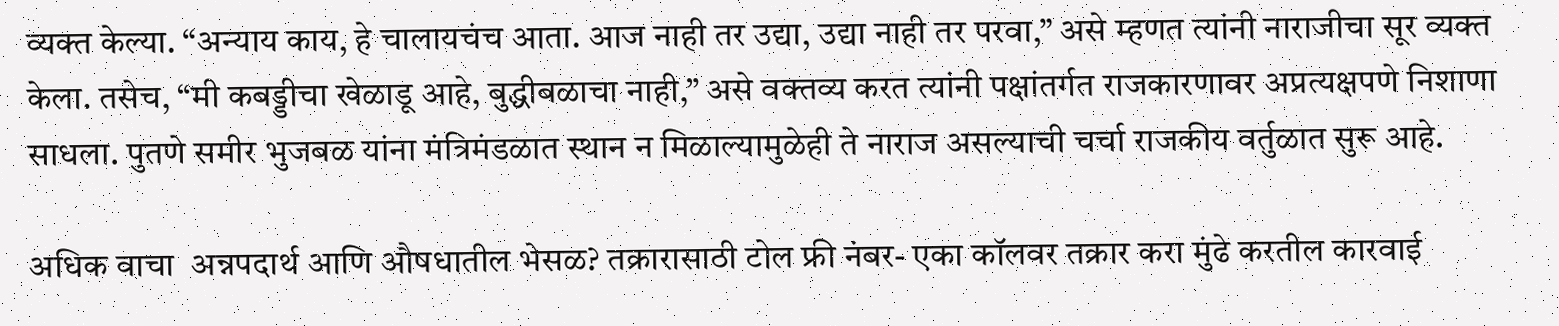व्यक्त केल्या. “अन्याय काय, हे चालायचंच आता. आज नाही तर उद्या, उद्या नाही तर परवा,” असे म्हणत त्यांनी नाराजीचा सूर व्यक्त केला. तसेच, “मी कबड्डीचा खेळाडू आहे, बुद्धीबळाचा नाही,” असे वक्तव्य करत त्यांनी पक्षांतर्गत राजकारणावर अप्रत्यक्षपणे निशाणा साधला. पुतणे समीर भुजबळ यांना मंत्रिमंडळात स्थान न मिळाल्यामुळेही ते नाराज असल्याची चर्चा राजकीय वर्तुळात सुरू आहे.

अधिक वाचा  अन्नपदार्थ आणि औषधातील भेसळ? तक्रारासाठी टोल फ्री नंबर- एका कॉलवर तक्रार करा मुंढे करतील कारवाई